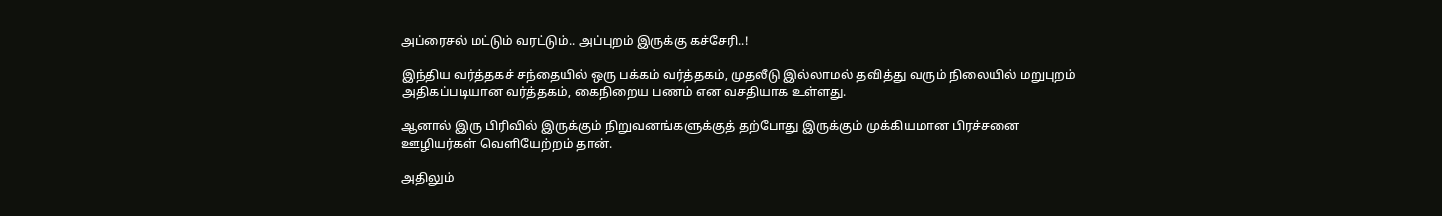அப்ரைசல் மட்டும் வரட்டும்.. அப்புறம் இருக்கு கச்சேரி..!

இந்திய வர்த்தகச் சந்தையில் ஒரு பக்கம் வர்த்தகம், முதலீடு இல்லாமல் தவித்து வரும் நிலையில் மறுபுறம் அதிகப்படியான வர்த்தகம், கைநிறைய பணம் என வசதியாக உள்ளது.

ஆனால் இரு பிரிவில் இருக்கும் நிறுவனங்களுக்குத் தற்போது இருக்கும் முக்கியமான பிரச்சனை ஊழியர்கள் வெளியேற்றம் தான்.

அதிலும்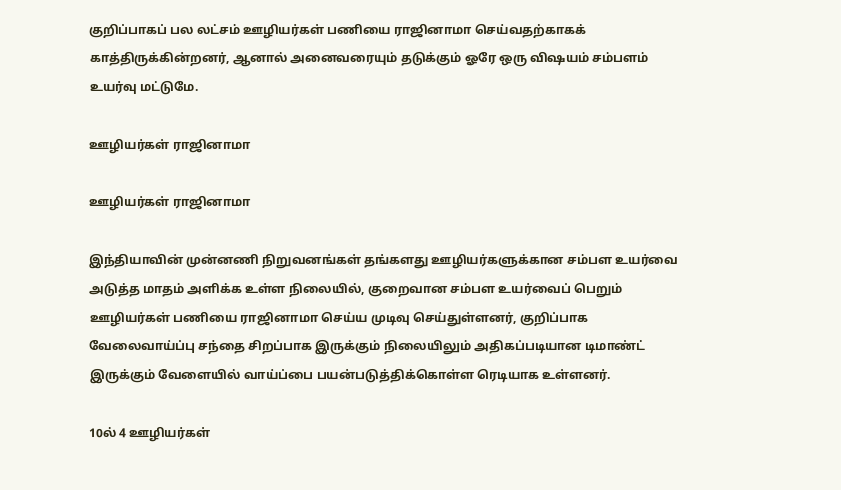குறிப்பாகப் பல லட்சம் ஊழியர்கள் பணியை ராஜினாமா செய்வதற்காகக் காத்திருக்கின்றனர், ஆனால் அனைவரையும் தடுக்கும் ஓரே ஒரு விஷயம் சம்பளம் உயர்வு மட்டுமே.

ஊழியர்கள் ராஜினாமா

ஊழியர்கள் ராஜினாமா

இந்தியாவின் முன்னணி நிறுவனங்கள் தங்களது ஊழியர்களுக்கான சம்பள உயர்வை அடுத்த மாதம் அளிக்க உள்ள நிலையில், குறைவான சம்பள உயர்வைப் பெறும் ஊழியர்கள் பணியை ராஜினாமா செய்ய முடிவு செய்துள்ளனர், குறிப்பாக வேலைவாய்ப்பு சந்தை சிறப்பாக இருக்கும் நிலையிலும் அதிகப்படியான டிமாண்ட் இருக்கும் வேளையில் வாய்ப்பை பயன்படுத்திக்கொள்ள ரெடியாக உள்ளனர்.

10ல் 4 ஊழியர்கள்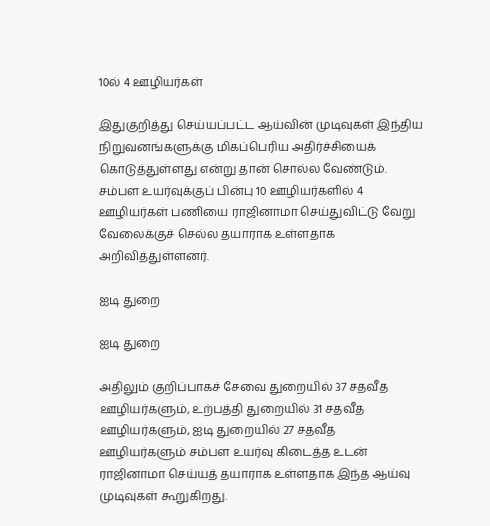10ல் 4 ஊழியர்கள்

இதுகுறித்து செய்யப்பட்ட ஆய்வின் முடிவுகள் இந்திய நிறுவனங்களுக்கு மிகப்பெரிய அதிர்ச்சியைக் கொடுத்துள்ளது என்று தான் சொல்ல வேண்டும். சம்பள உயர்வுக்குப் பின்பு 10 ஊழியர்களில் 4 ஊழியர்கள் பணியை ராஜினாமா செய்துவிட்டு வேறு வேலைக்குச் செல்ல தயாராக உள்ளதாக அறிவித்துள்ளனர்.

ஐடி துறை

ஐடி துறை

அதிலும் குறிப்பாகச் சேவை துறையில் 37 சதவீத ஊழியர்களும், உற்பத்தி துறையில் 31 சதவீத ஊழியர்களும், ஐடி துறையில் 27 சதவீத ஊழியர்களும் சம்பள உயர்வு கிடைத்த உடன் ராஜினாமா செய்யத் தயாராக உள்ளதாக இந்த ஆய்வு முடிவுகள் கூறுகிறது.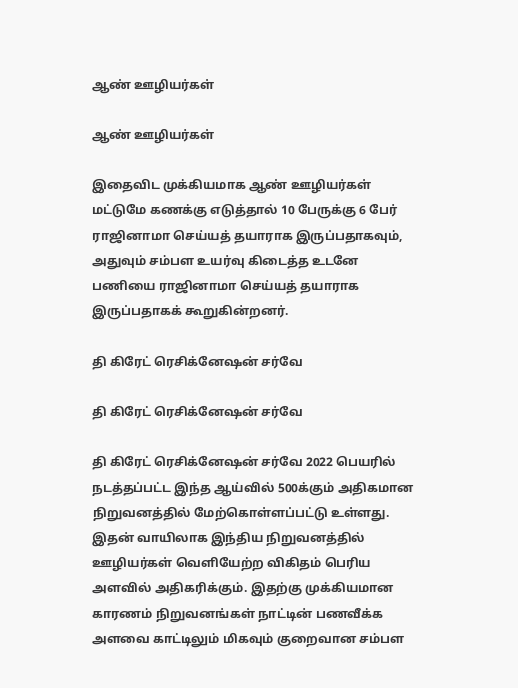ஆண் ஊழியர்கள்

ஆண் ஊழியர்கள்

இதைவிட முக்கியமாக ஆண் ஊழியர்கள் மட்டுமே கணக்கு எடுத்தால் 10 பேருக்கு 6 பேர் ராஜினாமா செய்யத் தயாராக இருப்பதாகவும், அதுவும் சம்பள உயர்வு கிடைத்த உடனே பணியை ராஜினாமா செய்யத் தயாராக இருப்பதாகக் கூறுகின்றனர்.

தி கிரேட் ரெசிக்னேஷன் சர்வே

தி கிரேட் ரெசிக்னேஷன் சர்வே

தி கிரேட் ரெசிக்னேஷன் சர்வே 2022 பெயரில் நடத்தப்பட்ட இந்த ஆய்வில் 500க்கும் அதிகமான நிறுவனத்தில் மேற்கொள்ளப்பட்டு உள்ளது. இதன் வாயிலாக இந்திய நிறுவனத்தில் ஊழியர்கள் வெளியேற்ற விகிதம் பெரிய அளவில் அதிகரிக்கும். இதற்கு முக்கியமான காரணம் நிறுவனங்கள் நாட்டின் பணவீக்க அளவை காட்டிலும் மிகவும் குறைவான சம்பள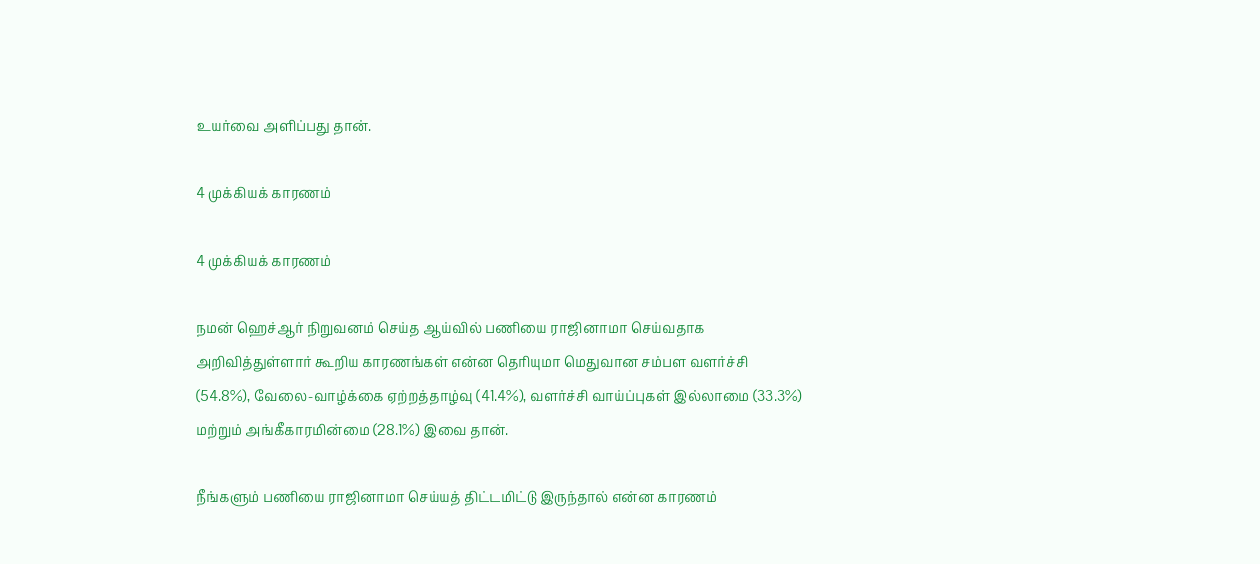உயர்வை அளிப்பது தான்.

4 முக்கியக் காரணம்

4 முக்கியக் காரணம்

நமன் ஹெச்ஆர் நிறுவனம் செய்த ஆய்வில் பணியை ராஜினாமா செய்வதாக அறிவித்துள்ளார் கூறிய காரணங்கள் என்ன தெரியுமா மெதுவான சம்பள வளர்ச்சி (54.8%), வேலை-வாழ்க்கை ஏற்றத்தாழ்வு (41.4%), வளர்ச்சி வாய்ப்புகள் இல்லாமை (33.3%) மற்றும் அங்கீகாரமின்மை (28.1%) இவை தான்.

நீங்களும் பணியை ராஜினாமா செய்யத் திட்டமிட்டு இருந்தால் என்ன காரணம்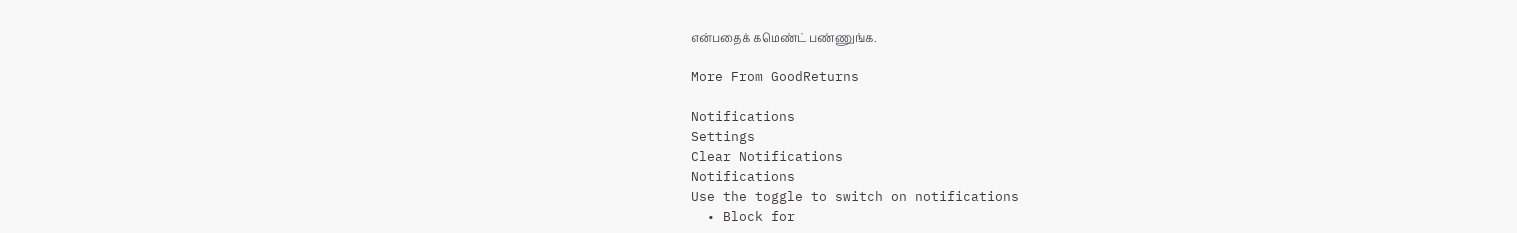என்பதைக் கமெண்ட் பண்ணுங்க.

More From GoodReturns

Notifications
Settings
Clear Notifications
Notifications
Use the toggle to switch on notifications
  • Block for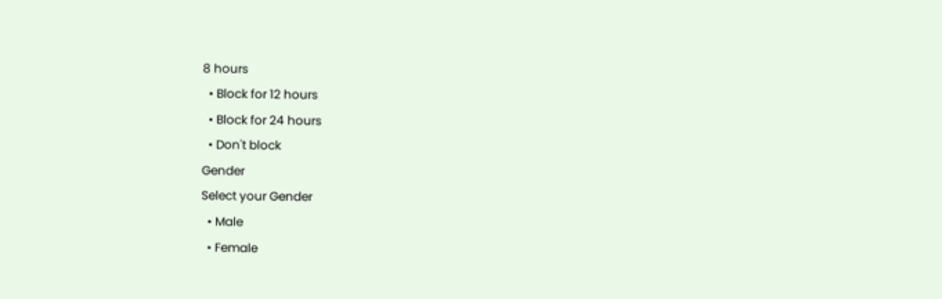8 hours
  • Block for 12 hours
  • Block for 24 hours
  • Don't block
Gender
Select your Gender
  • Male
  • Female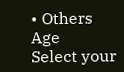• Others
Age
Select your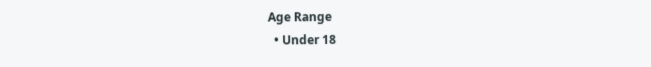Age Range
  • Under 18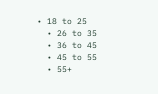• 18 to 25
  • 26 to 35
  • 36 to 45
  • 45 to 55
  • 55+